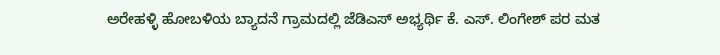ಅರೇಹಳ್ಳಿ ಹೋಬಳಿಯ ಬ್ಯಾದನೆ ಗ್ರಾಮದಲ್ಲಿ ಜೆಡಿಎಸ್ ಅಭ್ಯರ್ಥಿ ಕೆ. ಎಸ್. ಲಿಂಗೇಶ್ ಪರ ಮತ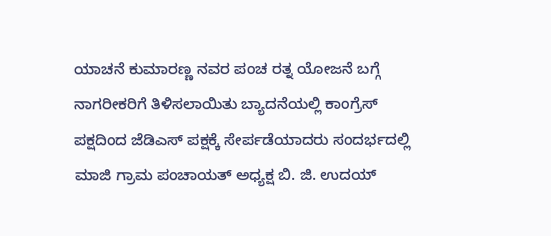ಯಾಚನೆ ಕುಮಾರಣ್ಣ ನವರ ಪಂಚ ರತ್ನ ಯೋಜನೆ ಬಗ್ಗೆ ನಾಗರೀಕರಿಗೆ ತಿಳಿಸಲಾಯಿತು ಬ್ಯಾದನೆಯಲ್ಲಿ ಕಾಂಗ್ರೆಸ್ ಪಕ್ಷದಿಂದ ಜೆಡಿಎಸ್ ಪಕ್ಷಕ್ಕೆ ಸೇರ್ಪಡೆಯಾದರು ಸಂದರ್ಭದಲ್ಲಿ ಮಾಜಿ ಗ್ರಾಮ ಪಂಚಾಯತ್ ಅಧ್ಯಕ್ಷ ಬಿ. ಜಿ. ಉದಯ್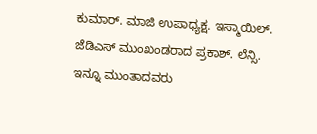ಕುಮಾರ್. ಮಾಜಿ ಉಪಾಧ್ಯಕ್ಷ. ಇಸ್ಮಾಯಿಲ್. ಜೆಡಿಎಸ್ ಮುಂಖಂಡರಾದ ಪ್ರಕಾಶ್. ಲೆನ್ಸಿ. ಇನ್ನೂ ಮುಂತಾದವರು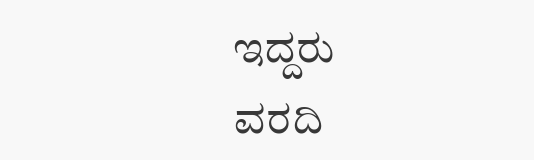ಇದ್ದರು
ವರದಿ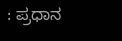: ಪ್ರಧಾನ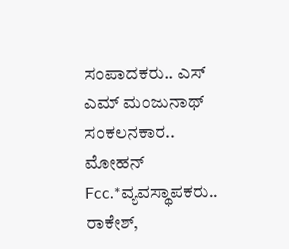ಸಂಪಾದಕರು.. ಎಸ್ ಎಮ್ ಮಂಜುನಾಥ್
ಸಂಕಲನಕಾರ.. ಮೋಹನ್ Fcc.*ವ್ಯವಸ್ಥಾಪಕರು.. ರಾಕೇಶ್,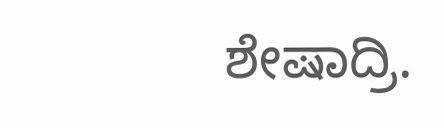ಶೇಷಾದ್ರಿ.